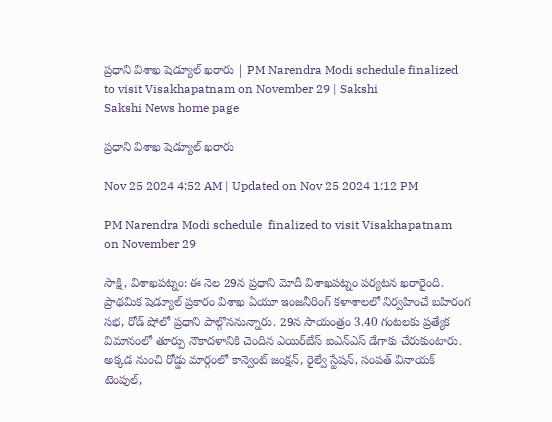ప్రధాని విశాఖ షెడ్యూల్‌ ఖరారు | PM Narendra Modi schedule finalized to visit Visakhapatnam on November 29 | Sakshi
Sakshi News home page

ప్రధాని విశాఖ షెడ్యూల్‌ ఖరారు

Nov 25 2024 4:52 AM | Updated on Nov 25 2024 1:12 PM

PM Narendra Modi schedule  finalized to visit Visakhapatnam on November 29

సాక్షి, విశాఖపట్నం: ఈ నెల 29న ప్రధాని మోదీ విశాఖపట్నం పర్యటన ఖరారైంది. ప్రాథమిక షెడ్యూల్‌ ప్రకారం విశాఖ ఏయూ ఇంజనీరింగ్‌ కళాశాలలో నిర్వహించే బహిరంగ సభ, రోడ్‌ షోలో ప్రధాని పాల్గొననున్నారు. 29న సాయంత్రం 3.40 గంటలకు ప్రత్యేక విమానంలో తూర్పు నౌకాదళానికి చెందిన ఎయిర్‌బేస్‌ ఐఎన్‌ఎస్‌ డేగాకు చేరుకుంటారు. అక్కడ నుంచి రోడ్డు మార్గంలో కాన్వెంట్‌ జంక్షన్, రైల్వే స్టేషన్, సంపత్‌ వినాయక్‌ టెంపుల్,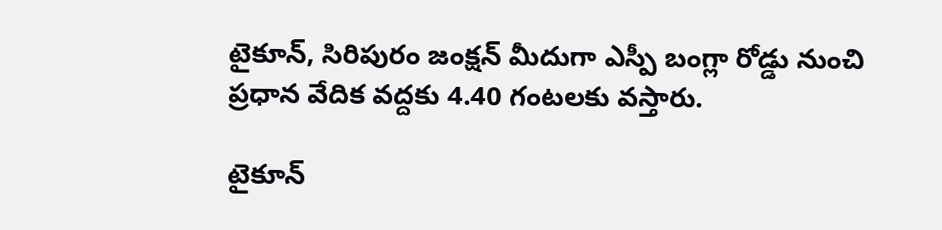టైకూన్, సిరిపురం జంక్షన్‌ మీదుగా ఎస్పీ బంగ్లా రోడ్డు నుంచి ప్రధాన వేదిక వద్దకు 4.40 గంటలకు వస్తారు.

టైకూన్‌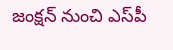జంక్షన్‌ నుంచి ఎస్‌పీ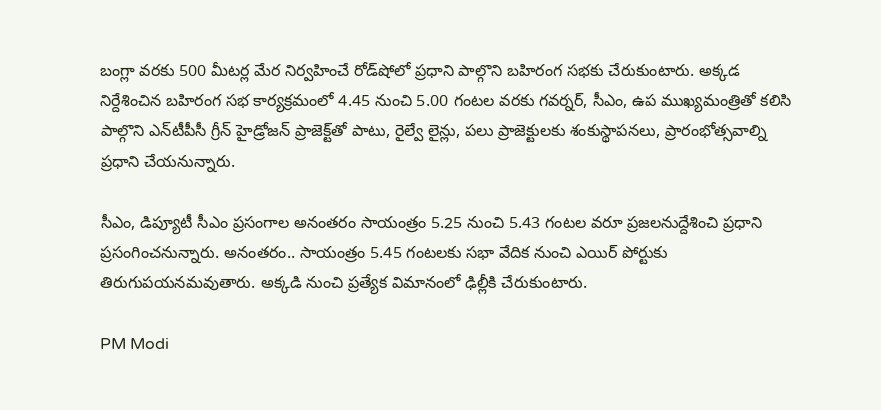బంగ్లా వరకు 500 మీటర్ల మేర నిర్వహించే రోడ్‌షోలో ప్రధాని పాల్గొని బహిరంగ సభకు చేరుకుంటారు. అక్కడ నిర్దేశించిన బహిరంగ సభ కార్యక్రమంలో 4.45 నుంచి 5.00 గంటల వరకు గవర్నర్, సీఎం, ఉప ముఖ్యమంత్రితో కలిసి పాల్గొని ఎన్‌టీపీసీ గ్రీన్‌ హైడ్రోజన్‌ ప్రాజెక్ట్‌తో పాటు, రైల్వే లైన్లు, పలు ప్రాజెక్టులకు శంకుస్థాపనలు, ప్రారంభోత్సవాల్ని ప్రధాని చేయనున్నారు.

సీఎం, డిప్యూటీ సీఎం ప్రసంగాల అనంతరం సాయంత్రం 5.25 నుంచి 5.43 గంటల వరూ ప్రజలనుద్దేశించి ప్రధాని ప్రసంగించనున్నారు. అనంతరం.. సాయంత్రం 5.45 గంటలకు సభా వేదిక నుంచి ఎయిర్‌ పోర్టుకు తిరుగుపయనమవుతారు. అక్కడి నుంచి ప్రత్యేక విమానంలో ఢిల్లీకి చేరుకుంటారు.

PM Modi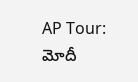AP Tour: మోదీ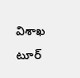విశాఖ టూర్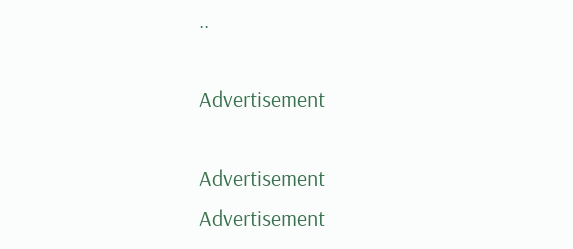..

Advertisement

Advertisement
Advertisement